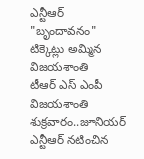ఎన్టీఆర్ "బృందావనం" టిక్కెట్లు అమ్మిన విజయశాంతి
టీఆర్ ఎస్ ఎంపీ విజయశాంతి శుక్రవారం..జూనియర్ ఎన్టీఆర్ నటించిన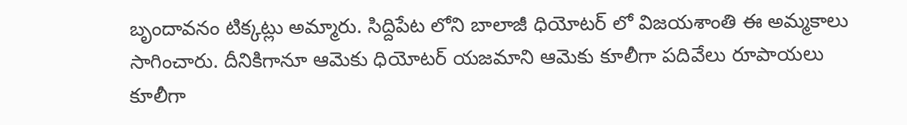బృందావనం టిక్కట్లు అమ్మారు. సిద్దిపేట లోని బాలాజీ ధియోటర్ లో విజయశాంతి ఈ అమ్మకాలు సాగించారు. దీనికిగానూ ఆమెకు ధియోటర్ యజమాని ఆమెకు కూలీగా పదివేలు రూపాయలు కూలీగా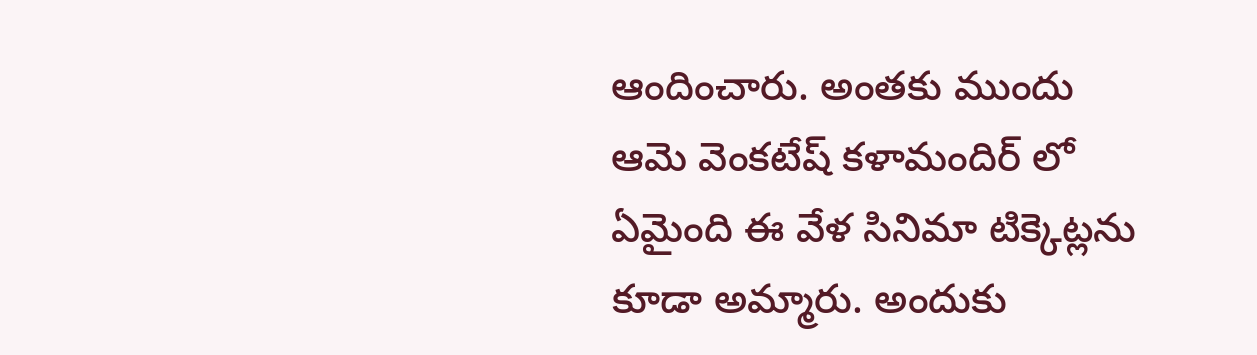ఆందించారు. అంతకు ముందు ఆమె వెంకటేష్ కళామందిర్ లో ఏమైంది ఈ వేళ సినిమా టిక్కెట్లను కూడా అమ్మారు. అందుకు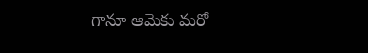గానూ ఆమెకు మరో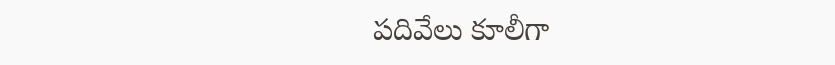పదివేలు కూలీగా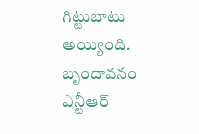గిట్టుబాటు అయ్యింది.
బృందావనం ఎన్టీఆర్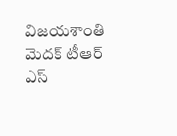విజయశాంతి మెదక్ టీఆర్ ఎస్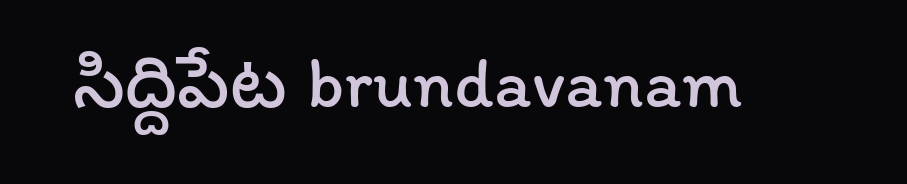సిద్దిపేట brundavanam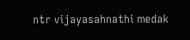ntr vijayasahnathi medak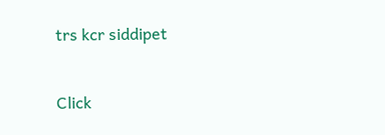trs kcr siddipet


Click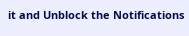it and Unblock the Notifications